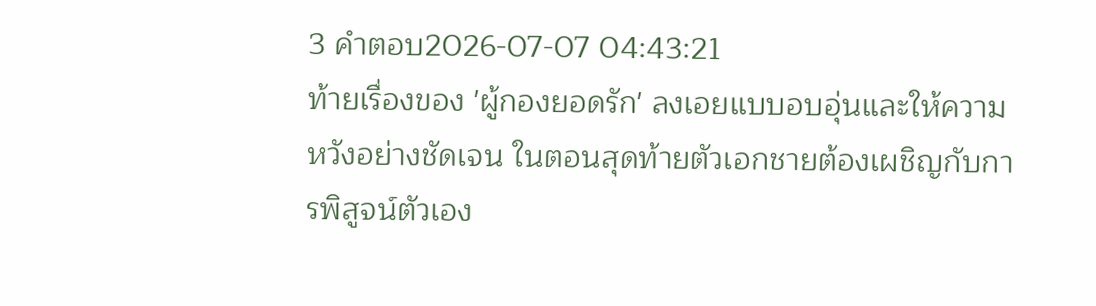3 คำตอบ2026-07-07 04:43:21
ท้ายเรื่องของ 'ผู้กองยอดรัก' ลงเอยแบบอบอุ่นและให้ความหวังอย่างชัดเจน ในตอนสุดท้ายตัวเอกชายต้องเผชิญกับการพิสูจน์ตัวเอง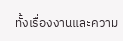ทั้งเรื่องงานและความ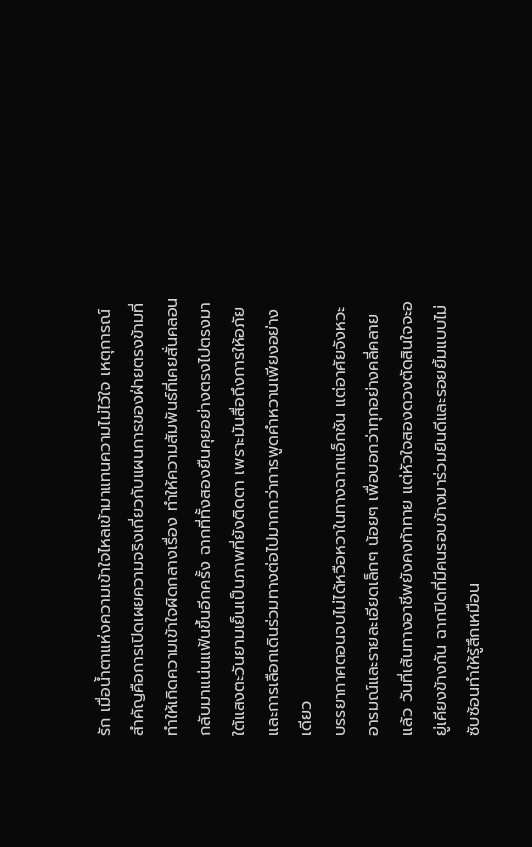รัก เมื่อน้ำตาแห่งความเข้าใจไหลเข้ามาแทนความไม่ไว้ใจ เหตุการณ์สำคัญคือการเปิดเผยความจริงเกี่ยวกับแผนการของฝ่ายตรงข้ามที่ทำให้เกิดความเข้าใจผิดกลางเรื่อง ทำให้ความสัมพันธ์ที่เคยสั่นคลอนกลับมาแน่นแฟ้นขึ้นอีกครั้ง ฉากที่ทั้งสองยืนคุยอย่างตรงไปตรงมาใต้แสงตะวันยามเย็นเป็นภาพที่ยังติดตา เพราะมันสื่อถึงการให้อภัยและการเลือกเดินร่วมทางต่อไปมากกว่าการพูดคำหวานเพียงอย่างเดียว
บรรยากาศตอนจบไม่ได้หวือหวาในทางฉากแอ็กชัน แต่อาศัยจังหวะอารมณ์และรายละเอียดเล็กๆ น้อยๆ เพื่อบอกว่าทุกอย่างคลี่คลายแล้ว วันที่เส้นทางอาชีพยังคงท้าทาย แต่หัวใจสองดวงตัดสินใจจะอยู่เคียงข้างกัน ฉากปิดที่มีคนรอบข้างมาร่วมยินดีและรอยยิ้มแบบไม่ซับซ้อนทำให้รู้สึกเหมือน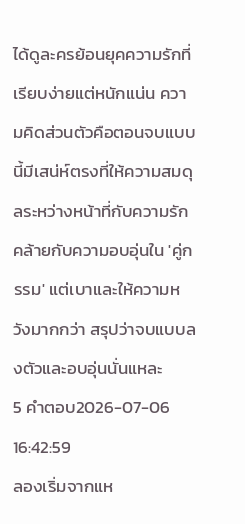ได้ดูละครย้อนยุคความรักที่เรียบง่ายแต่หนักแน่น ความคิดส่วนตัวคือตอนจบแบบนี้มีเสน่ห์ตรงที่ให้ความสมดุลระหว่างหน้าที่กับความรัก คล้ายกับความอบอุ่นใน 'คู่กรรม' แต่เบาและให้ความหวังมากกว่า สรุปว่าจบแบบลงตัวและอบอุ่นนั่นแหละ
5 คำตอบ2026-07-06 16:42:59
ลองเริ่มจากแห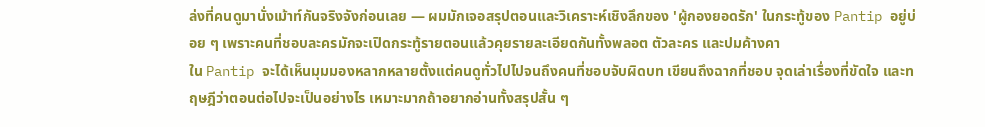ล่งที่คนดูมานั่งเม้าท์กันจริงจังก่อนเลย — ผมมักเจอสรุปตอนและวิเคราะห์เชิงลึกของ 'ผู้กองยอดรัก' ในกระทู้ของ Pantip อยู่บ่อย ๆ เพราะคนที่ชอบละครมักจะเปิดกระทู้รายตอนแล้วคุยรายละเอียดกันทั้งพลอต ตัวละคร และปมค้างคา
ใน Pantip จะได้เห็นมุมมองหลากหลายตั้งแต่คนดูทั่วไปไปจนถึงคนที่ชอบจับผิดบท เขียนถึงฉากที่ชอบ จุดเล่าเรื่องที่ขัดใจ และทฤษฎีว่าตอนต่อไปจะเป็นอย่างไร เหมาะมากถ้าอยากอ่านทั้งสรุปสั้น ๆ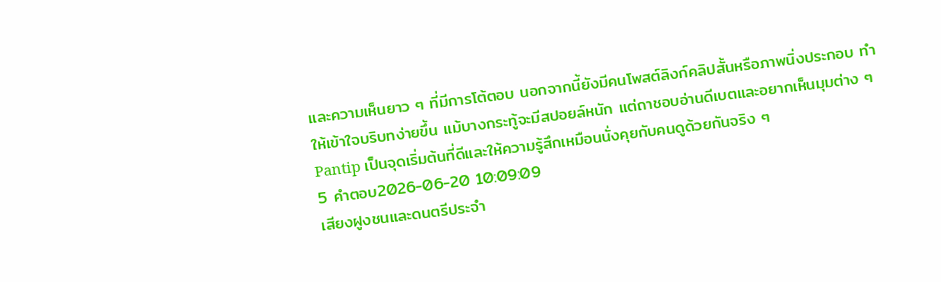และความเห็นยาว ๆ ที่มีการโต้ตอบ นอกจากนี้ยังมีคนโพสต์ลิงก์คลิปสั้นหรือภาพนิ่งประกอบ ทำให้เข้าใจบริบทง่ายขึ้น แม้บางกระทู้จะมีสปอยล์หนัก แต่ถาชอบอ่านดีเบตและอยากเห็นมุมต่าง ๆ Pantip เป็นจุดเริ่มต้นที่ดีและให้ความรู้สึกเหมือนนั่งคุยกับคนดูด้วยกันจริง ๆ
5 คำตอบ2026-06-20 10:09:09
เสียงฝูงชนและดนตรีประจำ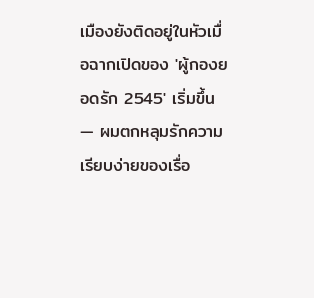เมืองยังติดอยู่ในหัวเมื่อฉากเปิดของ 'ผู้กองยอดรัก 2545' เริ่มขึ้น — ผมตกหลุมรักความเรียบง่ายของเรื่อ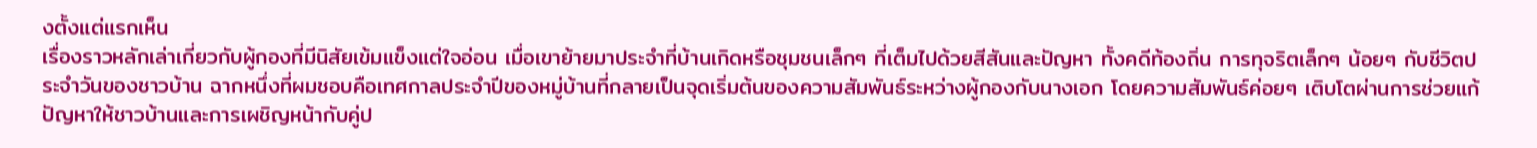งตั้งแต่แรกเห็น
เรื่องราวหลักเล่าเกี่ยวกับผู้กองที่มีนิสัยเข้มแข็งแต่ใจอ่อน เมื่อเขาย้ายมาประจำที่บ้านเกิดหรือชุมชนเล็กๆ ที่เต็มไปด้วยสีสันและปัญหา ทั้งคดีท้องถิ่น การทุจริตเล็กๆ น้อยๆ กับชีวิตประจำวันของชาวบ้าน ฉากหนึ่งที่ผมชอบคือเทศกาลประจำปีของหมู่บ้านที่กลายเป็นจุดเริ่มต้นของความสัมพันธ์ระหว่างผู้กองกับนางเอก โดยความสัมพันธ์ค่อยๆ เติบโตผ่านการช่วยแก้ปัญหาให้ชาวบ้านและการเผชิญหน้ากับคู่ป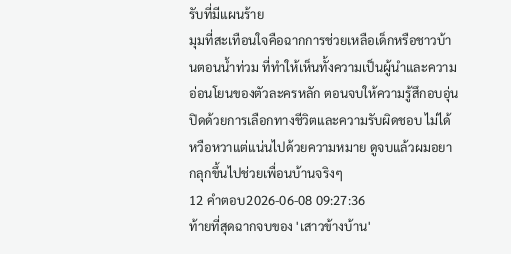รับที่มีแผนร้าย
มุมที่สะเทือนใจคือฉากการช่วยเหลือเด็กหรือชาวบ้านตอนน้ำท่วม ที่ทำให้เห็นทั้งความเป็นผู้นำและความอ่อนโยนของตัวละครหลัก ตอนจบให้ความรู้สึกอบอุ่น ปิดด้วยการเลือกทางชีวิตและความรับผิดชอบ ไม่ได้หวือหวาแต่แน่นไปด้วยความหมาย ดูจบแล้วผมอยากลุกขึ้นไปช่วยเพื่อนบ้านจริงๆ
12 คำตอบ2026-06-08 09:27:36
ท้ายที่สุดฉากจบของ 'เสาวข้างบ้าน'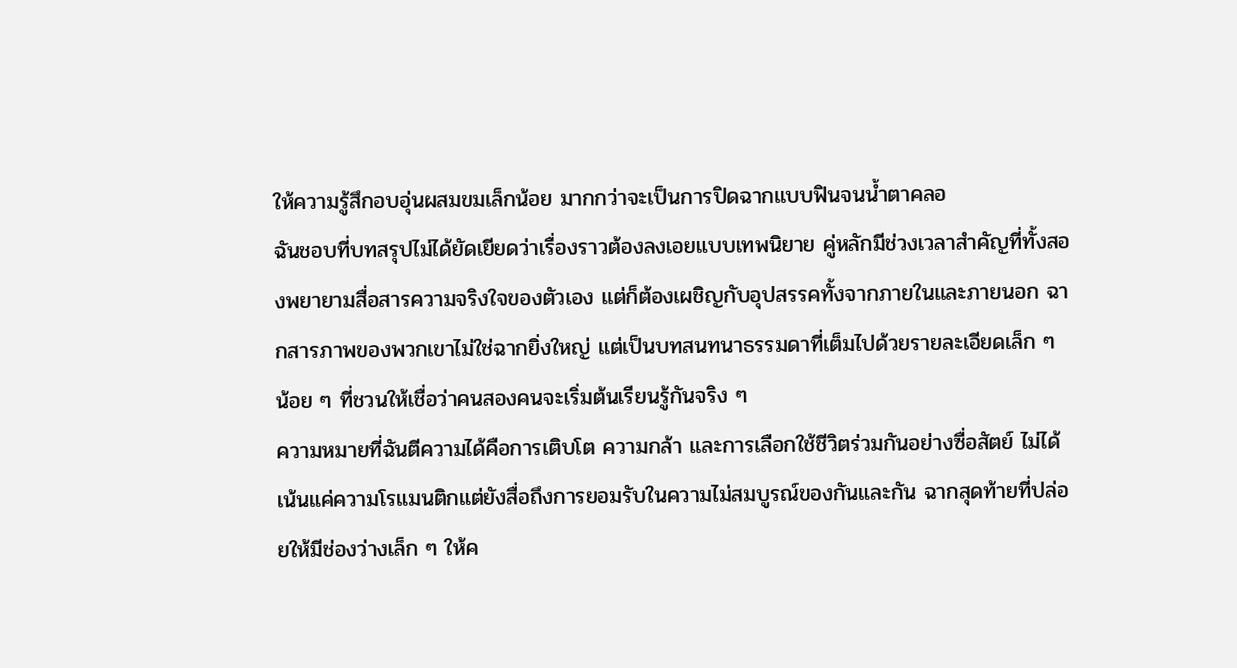ให้ความรู้สึกอบอุ่นผสมขมเล็กน้อย มากกว่าจะเป็นการปิดฉากแบบฟินจนน้ำตาคลอ
ฉันชอบที่บทสรุปไม่ได้ยัดเยียดว่าเรื่องราวต้องลงเอยแบบเทพนิยาย คู่หลักมีช่วงเวลาสำคัญที่ทั้งสองพยายามสื่อสารความจริงใจของตัวเอง แต่ก็ต้องเผชิญกับอุปสรรคทั้งจากภายในและภายนอก ฉากสารภาพของพวกเขาไม่ใช่ฉากยิ่งใหญ่ แต่เป็นบทสนทนาธรรมดาที่เต็มไปด้วยรายละเอียดเล็ก ๆ น้อย ๆ ที่ชวนให้เชื่อว่าคนสองคนจะเริ่มต้นเรียนรู้กันจริง ๆ
ความหมายที่ฉันตีความได้คือการเติบโต ความกล้า และการเลือกใช้ชีวิตร่วมกันอย่างซื่อสัตย์ ไม่ได้เน้นแค่ความโรแมนติกแต่ยังสื่อถึงการยอมรับในความไม่สมบูรณ์ของกันและกัน ฉากสุดท้ายที่ปล่อยให้มีช่องว่างเล็ก ๆ ให้ค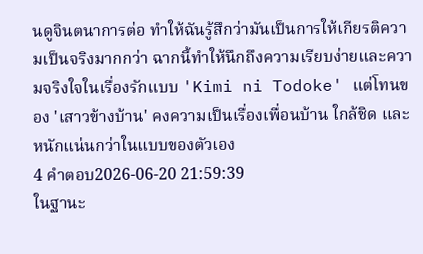นดูจินตนาการต่อ ทำให้ฉันรู้สึกว่ามันเป็นการให้เกียรติความเป็นจริงมากกว่า ฉากนี้ทำให้นึกถึงความเรียบง่ายและความจริงใจในเรื่องรักแบบ 'Kimi ni Todoke' แต่โทนของ 'เสาวข้างบ้าน' คงความเป็นเรื่องเพื่อนบ้าน ใกล้ชิด และหนักแน่นกว่าในแบบของตัวเอง
4 คำตอบ2026-06-20 21:59:39
ในฐานะ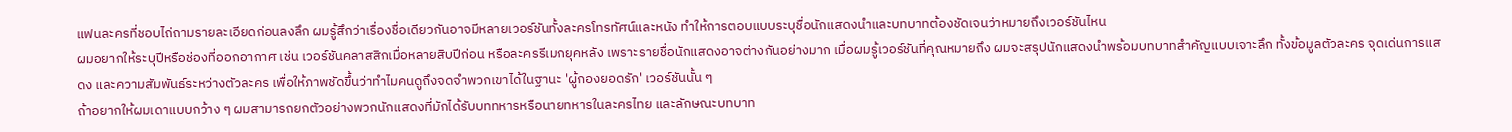แฟนละครที่ชอบไถ่ถามรายละเอียดก่อนลงลึก ผมรู้สึกว่าเรื่องชื่อเดียวกันอาจมีหลายเวอร์ชันทั้งละครโทรทัศน์และหนัง ทำให้การตอบแบบระบุชื่อนักแสดงนำและบทบาทต้องชัดเจนว่าหมายถึงเวอร์ชันไหน
ผมอยากให้ระบุปีหรือช่องที่ออกอากาศ เช่น เวอร์ชันคลาสสิกเมื่อหลายสิบปีก่อน หรือละครรีเมกยุคหลัง เพราะรายชื่อนักแสดงอาจต่างกันอย่างมาก เมื่อผมรู้เวอร์ชันที่คุณหมายถึง ผมจะสรุปนักแสดงนำพร้อมบทบาทสำคัญแบบเจาะลึก ทั้งข้อมูลตัวละคร จุดเด่นการแสดง และความสัมพันธ์ระหว่างตัวละคร เพื่อให้ภาพชัดขึ้นว่าทำไมคนดูถึงจดจำพวกเขาได้ในฐานะ 'ผู้กองยอดรัก' เวอร์ชันนั้น ๆ
ถ้าอยากให้ผมเดาแบบกว้าง ๆ ผมสามารถยกตัวอย่างพวกนักแสดงที่มักได้รับบททหารหรือนายทหารในละครไทย และลักษณะบทบาท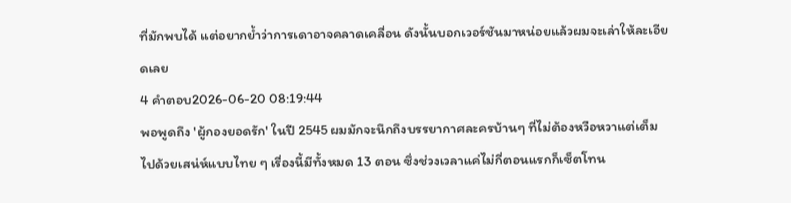ที่มักพบได้ แต่อยากย้ำว่าการเดาอาจคลาดเคลื่อน ดังนั้นบอกเวอร์ชันมาหน่อยแล้วผมจะเล่าให้ละเอียดเลย
4 คำตอบ2026-06-20 08:19:44
พอพูดถึง 'ผู้กองยอดรัก' ในปี 2545 ผมมักจะนึกถึงบรรยากาศละครบ้านๆ ที่ไม่ต้องหวือหวาแต่เต็มไปด้วยเสน่ห์แบบไทย ๆ เรื่องนี้มีทั้งหมด 13 ตอน ซึ่งช่วงเวลาแค่ไม่กี่ตอนแรกก็เซ็ตโทน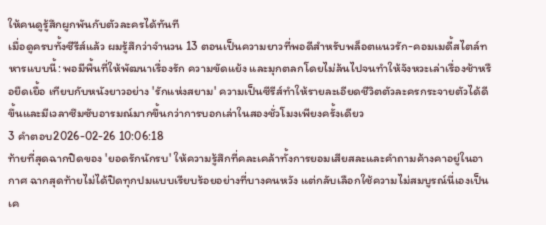ให้คนดูรู้สึกผูกพันกับตัวละครได้ทันที
เมื่อดูครบทั้งซีรีส์แล้ว ผมรู้สึกว่าจำนวน 13 ตอนเป็นความยาวที่พอดีสำหรับพล็อตแนวรัก-คอมเมดี้สไตล์ทหารแบบนี้: พอมีพื้นที่ให้พัฒนาเรื่องรัก ความขัดแย้ง และมุกตลกโดยไม่ล้นไปจนทำให้จังหวะเล่าเรื่องช้าหรือยืดเยื้อ เทียบกับหนังยาวอย่าง 'รักแห่งสยาม' ความเป็นซีรีส์ทำให้รายละเอียดชีวิตตัวละครกระจายตัวได้ดีขึ้นและมีเวลาซึมซับอารมณ์มากขึ้นกว่าการบอกเล่าในสองชั่วโมงเพียงครั้งเดียว
3 คำตอบ2026-02-26 10:06:18
ท้ายที่สุดฉากปิดของ 'ยอดรักนักรบ' ให้ความรู้สึกที่คละเคล้าทั้งการยอมเสียสละและคำถามค้างคาอยู่ในอากาศ ฉากสุดท้ายไม่ได้ปิดทุกปมแบบเรียบร้อยอย่างที่บางคนหวัง แต่กลับเลือกใช้ความไม่สมบูรณ์นี่เองเป็นเค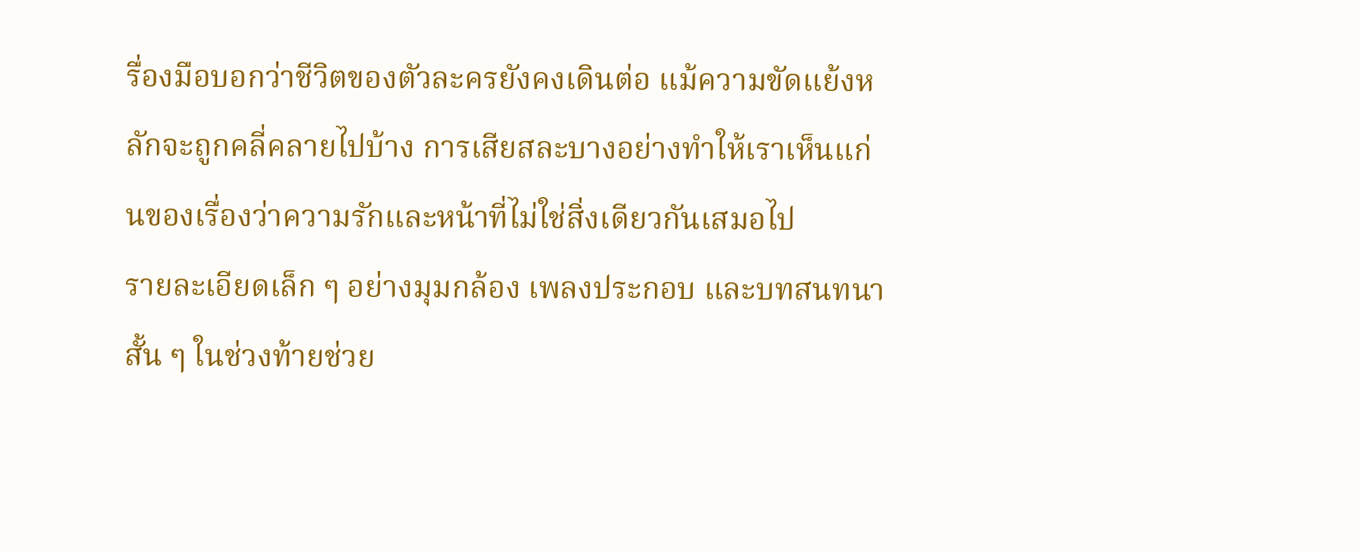รื่องมือบอกว่าชีวิตของตัวละครยังคงเดินต่อ แม้ความขัดแย้งหลักจะถูกคลี่คลายไปบ้าง การเสียสละบางอย่างทำให้เราเห็นแก่นของเรื่องว่าความรักและหน้าที่ไม่ใช่สิ่งเดียวกันเสมอไป
รายละเอียดเล็ก ๆ อย่างมุมกล้อง เพลงประกอบ และบทสนทนาสั้น ๆ ในช่วงท้ายช่วย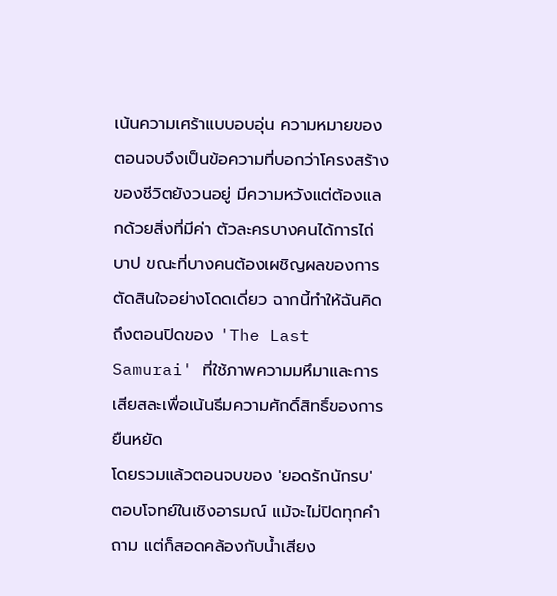เน้นความเศร้าแบบอบอุ่น ความหมายของตอนจบจึงเป็นข้อความที่บอกว่าโครงสร้างของชีวิตยังวนอยู่ มีความหวังแต่ต้องแลกด้วยสิ่งที่มีค่า ตัวละครบางคนได้การไถ่บาป ขณะที่บางคนต้องเผชิญผลของการตัดสินใจอย่างโดดเดี่ยว ฉากนี้ทำให้ฉันคิดถึงตอนปิดของ 'The Last Samurai' ที่ใช้ภาพความมหึมาและการเสียสละเพื่อเน้นธีมความศักดิ์สิทธิ์ของการยืนหยัด
โดยรวมแล้วตอนจบของ 'ยอดรักนักรบ' ตอบโจทย์ในเชิงอารมณ์ แม้จะไม่ปิดทุกคำถาม แต่ก็สอดคล้องกับน้ำเสียง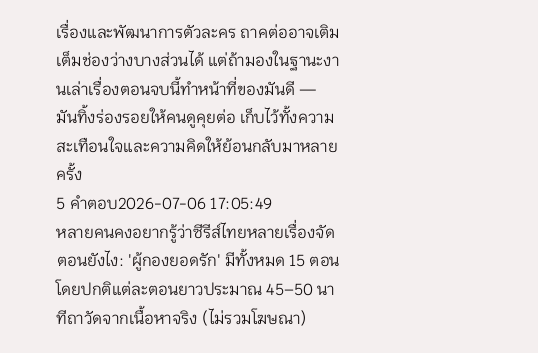เรื่องและพัฒนาการตัวละคร ถาคต่ออาจเติมเต็มช่องว่างบางส่วนได้ แต่ถ้ามองในฐานะงานเล่าเรื่องตอนจบนี้ทำหน้าที่ของมันดี — มันทิ้งร่องรอยให้คนดูคุยต่อ เก็บไว้ทั้งความสะเทือนใจและความคิดให้ย้อนกลับมาหลายครั้ง
5 คำตอบ2026-07-06 17:05:49
หลายคนคงอยากรู้ว่าซีรีส์ไทยหลายเรื่องจัดตอนยังไง: 'ผู้กองยอดรัก' มีทั้งหมด 15 ตอน โดยปกติแต่ละตอนยาวประมาณ 45–50 นาทีถาวัดจากเนื้อหาจริง (ไม่รวมโฆษณา)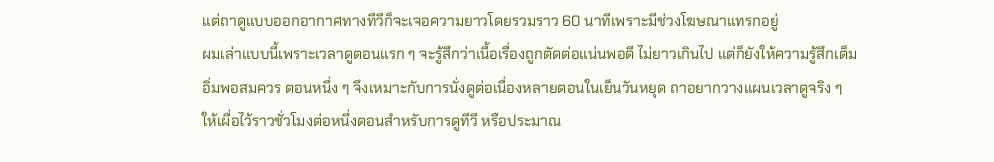แต่ถาดูแบบออกอากาศทางทีวีก็จะเจอความยาวโดยรวมราว 60 นาทีเพราะมีช่วงโฆษณาแทรกอยู่
ผมเล่าแบบนี้เพราะเวลาดูตอนแรก ๆ จะรู้สึกว่าเนื้อเรื่องถูกตัดต่อแน่นพอดี ไม่ยาวเกินไป แต่ก็ยังให้ความรู้สึกเต็มอิ่มพอสมควร ตอนหนึ่ง ๆ จึงเหมาะกับการนั่งดูต่อเนื่องหลายตอนในเย็นวันหยุด ถาอยากวางแผนเวลาดูจริง ๆ ให้เผื่อไว้ราวชั่วโมงต่อหนึ่งตอนสำหรับการดูทีวี หรือประมาณ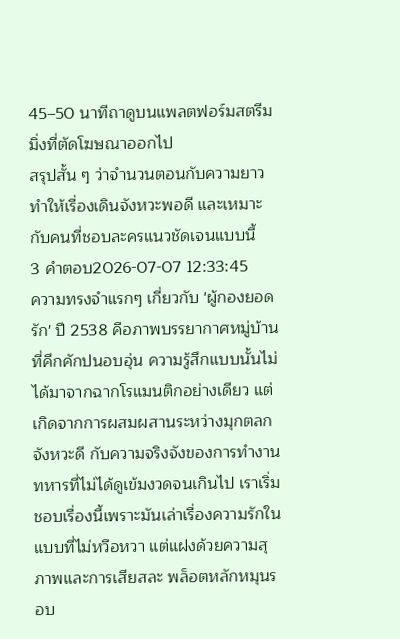45–50 นาทีถาดูบนแพลตฟอร์มสตรีมมิ่งที่ตัดโฆษณาออกไป
สรุปสั้น ๆ ว่าจำนวนตอนกับความยาวทำให้เรื่องเดินจังหวะพอดี และเหมาะกับคนที่ชอบละครแนวชัดเจนแบบนี้
3 คำตอบ2026-07-07 12:33:45
ความทรงจำแรกๆ เกี่ยวกับ 'ผู้กองยอดรัก' ปี 2538 คือภาพบรรยากาศหมู่บ้านที่คึกคักปนอบอุ่น ความรู้สึกแบบนั้นไม่ได้มาจากฉากโรแมนติกอย่างเดียว แต่เกิดจากการผสมผสานระหว่างมุกตลกจังหวะดี กับความจริงจังของการทำงานทหารที่ไม่ได้ดูเข้มงวดจนเกินไป เราเริ่มชอบเรื่องนี้เพราะมันเล่าเรื่องความรักในแบบที่ไม่หวือหวา แต่แฝงด้วยความสุภาพและการเสียสละ พล็อตหลักหมุนรอบ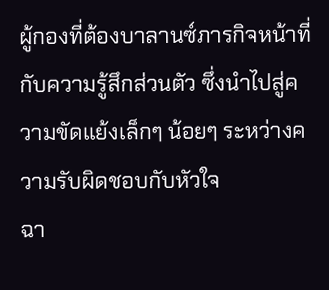ผู้กองที่ต้องบาลานซ์ภารกิจหน้าที่กับความรู้สึกส่วนตัว ซึ่งนำไปสู่ความขัดแย้งเล็กๆ น้อยๆ ระหว่างความรับผิดชอบกับหัวใจ
ฉา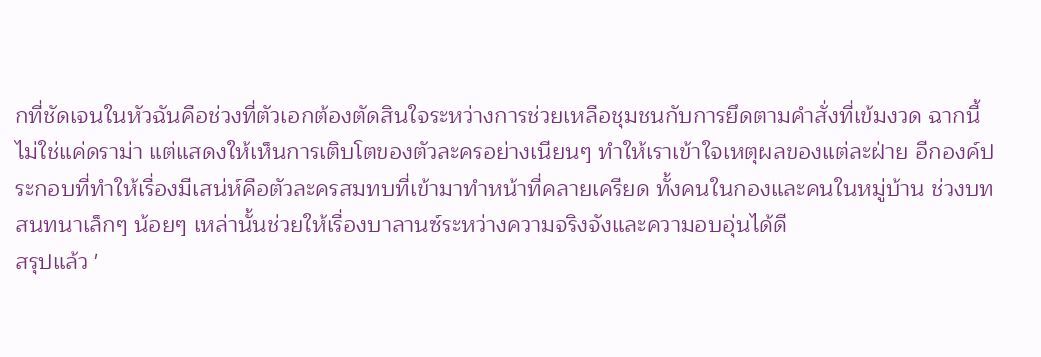กที่ชัดเจนในหัวฉันคือช่วงที่ตัวเอกต้องตัดสินใจระหว่างการช่วยเหลือชุมชนกับการยึดตามคำสั่งที่เข้มงวด ฉากนี้ไม่ใช่แค่ดราม่า แต่แสดงให้เห็นการเติบโตของตัวละครอย่างเนียนๆ ทำให้เราเข้าใจเหตุผลของแต่ละฝ่าย อีกองค์ประกอบที่ทำให้เรื่องมีเสน่ห์คือตัวละครสมทบที่เข้ามาทำหน้าที่คลายเครียด ทั้งคนในกองและคนในหมู่บ้าน ช่วงบทสนทนาเล็กๆ น้อยๆ เหล่านั้นช่วยให้เรื่องบาลานซ์ระหว่างความจริงจังและความอบอุ่นได้ดี
สรุปแล้ว '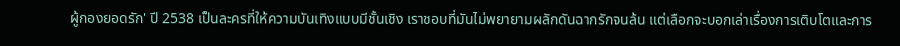ผู้กองยอดรัก' ปี 2538 เป็นละครที่ให้ความบันเทิงแบบมีชั้นเชิง เราชอบที่มันไม่พยายามผลักดันฉากรักจนล้น แต่เลือกจะบอกเล่าเรื่องการเติบโตและการ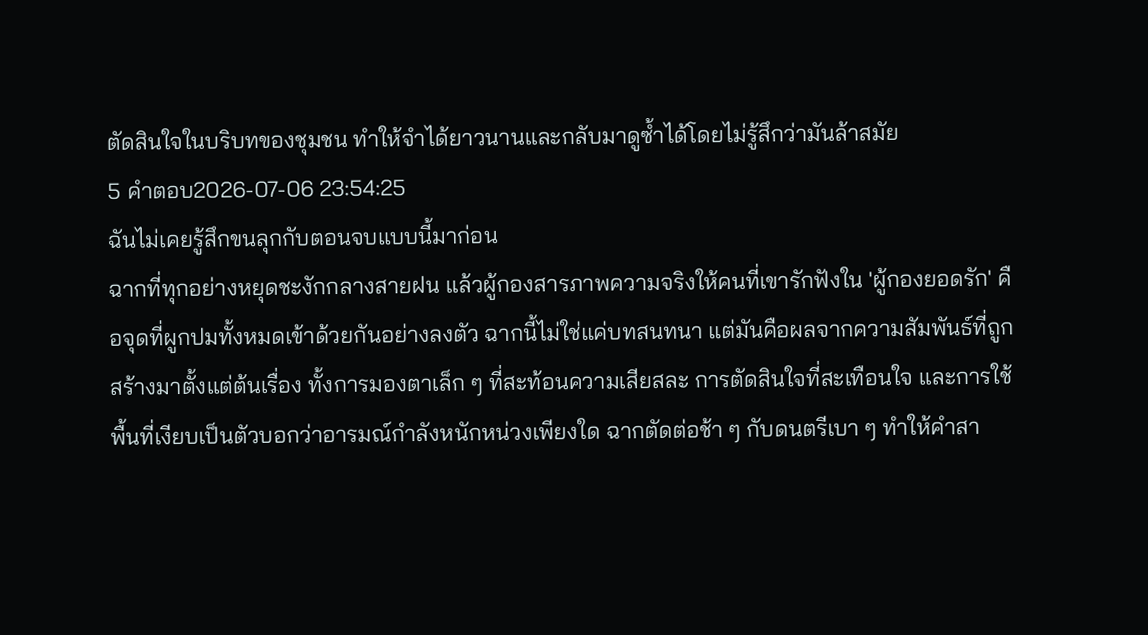ตัดสินใจในบริบทของชุมชน ทำให้จำได้ยาวนานและกลับมาดูซ้ำได้โดยไม่รู้สึกว่ามันล้าสมัย
5 คำตอบ2026-07-06 23:54:25
ฉันไม่เคยรู้สึกขนลุกกับตอนจบแบบนี้มาก่อน
ฉากที่ทุกอย่างหยุดชะงักกลางสายฝน แล้วผู้กองสารภาพความจริงให้คนที่เขารักฟังใน 'ผู้กองยอดรัก' คือจุดที่ผูกปมทั้งหมดเข้าด้วยกันอย่างลงตัว ฉากนี้ไม่ใช่แค่บทสนทนา แต่มันคือผลจากความสัมพันธ์ที่ถูกสร้างมาตั้งแต่ต้นเรื่อง ทั้งการมองตาเล็ก ๆ ที่สะท้อนความเสียสละ การตัดสินใจที่สะเทือนใจ และการใช้พื้นที่เงียบเป็นตัวบอกว่าอารมณ์กำลังหนักหน่วงเพียงใด ฉากตัดต่อช้า ๆ กับดนตรีเบา ๆ ทำให้คำสา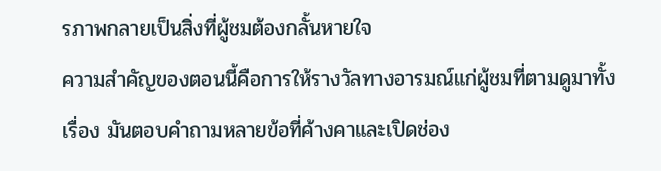รภาพกลายเป็นสิ่งที่ผู้ชมต้องกลั้นหายใจ
ความสำคัญของตอนนี้คือการให้รางวัลทางอารมณ์แก่ผู้ชมที่ตามดูมาทั้งเรื่อง มันตอบคำถามหลายข้อที่ค้างคาและเปิดช่อง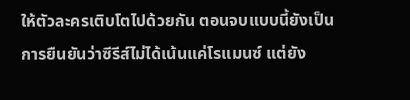ให้ตัวละครเติบโตไปด้วยกัน ตอนจบแบบนี้ยังเป็นการยืนยันว่าซีรีส์ไม่ได้เน้นแค่โรแมนซ์ แต่ยัง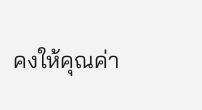คงให้คุณค่า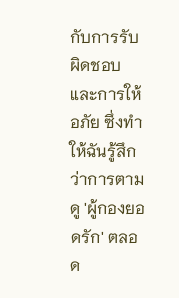กับการรับผิดชอบและการให้อภัย ซึ่งทำให้ฉันรู้สึกว่าการตามดู 'ผู้กองยอดรัก' ตลอด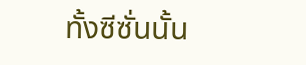ทั้งซีซั่นนั้น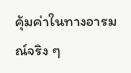คุ้มค่าในทางอารมณ์จริง ๆ